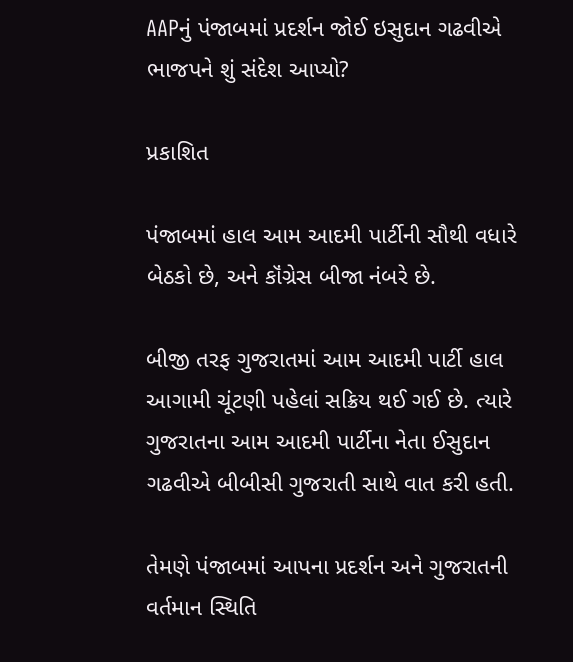AAPનું પંજાબમાં પ્રદર્શન જોઈ ઇસુદાન ગઢવીએ ભાજપને શું સંદેશ આપ્યો?

પ્રકાશિત

પંજાબમાં હાલ આમ આદમી પાર્ટીની સૌથી વધારે બેઠકો છે, અને કૉંગ્રેસ બીજા નંબરે છે.

બીજી તરફ ગુજરાતમાં આમ આદમી પાર્ટી હાલ આગામી ચૂંટણી પહેલાં સક્રિય થઈ ગઈ છે. ત્યારે ગુજરાતના આમ આદમી પાર્ટીના નેતા ઈસુદાન ગઢવીએ બીબીસી ગુજરાતી સાથે વાત કરી હતી.

તેમણે પંજાબમાં આપના પ્રદર્શન અને ગુજરાતની વર્તમાન સ્થિતિ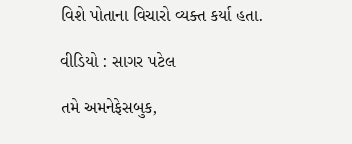વિશે પોતાના વિચારો વ્યક્ત કર્યા હતા.

વીડિયો : સાગર પટેલ

તમે અમનેફેસબુક,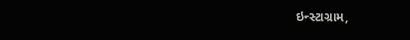ઇન્સ્ટાગ્રામ,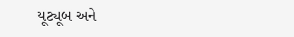યૂટ્યૂબ અને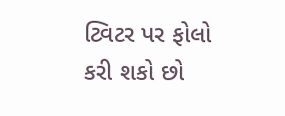ટ્વિટર પર ફોલો કરી શકો છો